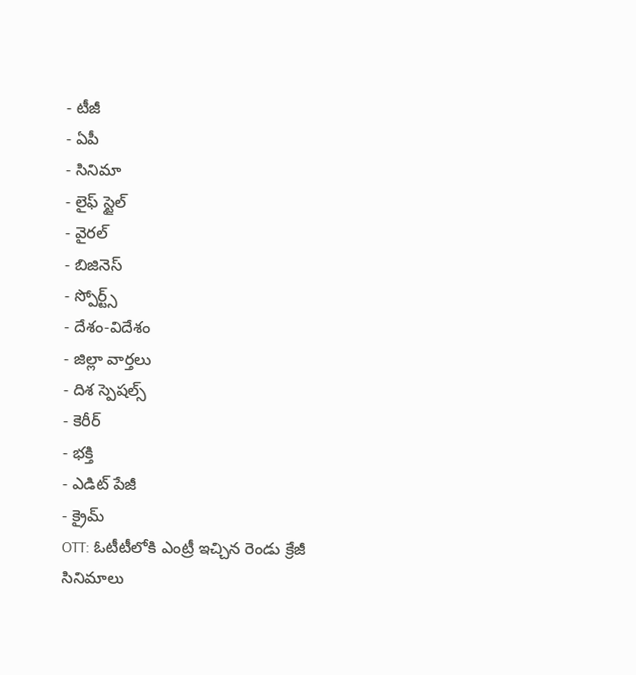- టీజీ
- ఏపీ
- సినిమా
- లైఫ్ స్టైల్
- వైరల్
- బిజినెస్
- స్పోర్ట్స్
- దేశం-విదేశం
- జిల్లా వార్తలు
- దిశ స్పెషల్స్
- కెరీర్
- భక్తి
- ఎడిట్ పేజీ
- క్రైమ్
OTT: ఓటీటీలోకి ఎంట్రీ ఇచ్చిన రెండు క్రేజీ సినిమాలు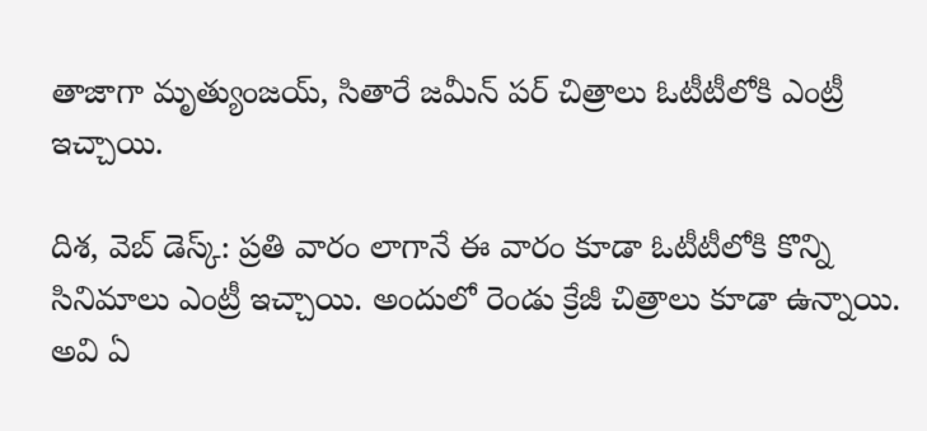తాజాగా మృత్యుంజయ్, సితారే జమీన్ పర్ చిత్రాలు ఓటీటీలోకి ఎంట్రీ ఇచ్చాయి.

దిశ, వెబ్ డెస్క్: ప్రతి వారం లాగానే ఈ వారం కూడా ఓటీటీలోకి కొన్ని సినిమాలు ఎంట్రీ ఇచ్చాయి. అందులో రెండు క్రేజీ చిత్రాలు కూడా ఉన్నాయి. అవి ఏ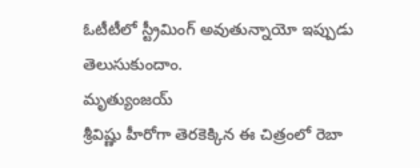ఓటీటీలో స్ట్రీమింగ్ అవుతున్నాయో ఇప్పుడు తెలుసుకుందాం.
మృత్యుంజయ్
శ్రీవిష్ణు హీరోగా తెరకెక్కిన ఈ చిత్రంలో రెబా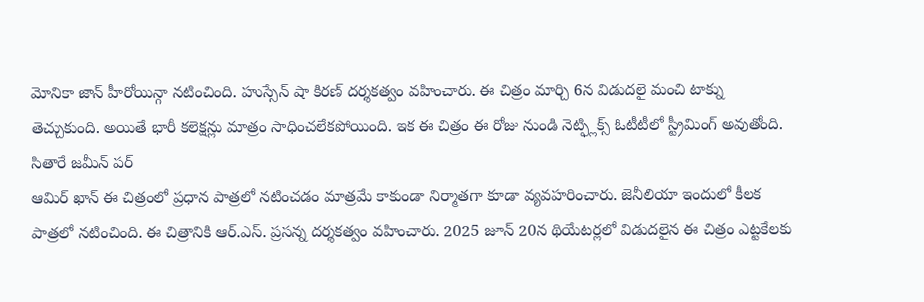మోనికా జాన్ హీరోయిన్గా నటించింది. హుస్సేన్ షా కిరణ్ దర్శకత్వం వహించారు. ఈ చిత్రం మార్చి 6న విడుదలై మంచి టాక్ను తెచ్చుకుంది. అయితే భారీ కలెక్షన్లు మాత్రం సాధించలేకపోయింది. ఇక ఈ చిత్రం ఈ రోజు నుండి నెట్ఫ్లిక్స్ ఓటీటీలో స్ట్రీమింగ్ అవుతోంది.
సితారే జమీన్ పర్
ఆమిర్ ఖాన్ ఈ చిత్రంలో ప్రధాన పాత్రలో నటించడం మాత్రమే కాకుండా నిర్మాతగా కూడా వ్యవహరించారు. జెనీలియా ఇందులో కీలక పాత్రలో నటించింది. ఈ చిత్రానికి ఆర్.ఎస్. ప్రసన్న దర్శకత్వం వహించారు. 2025 జూన్ 20న థియేటర్లలో విడుదలైన ఈ చిత్రం ఎట్టకేలకు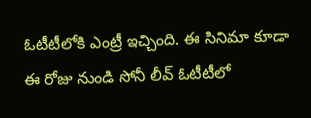ఓటీటీలోకి ఎంట్రీ ఇచ్చింది. ఈ సినిమా కూడా ఈ రోజు నుండి సోనీ లీవ్ ఓటీటీలో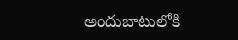అందుబాటులోకి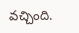వచ్చింది.